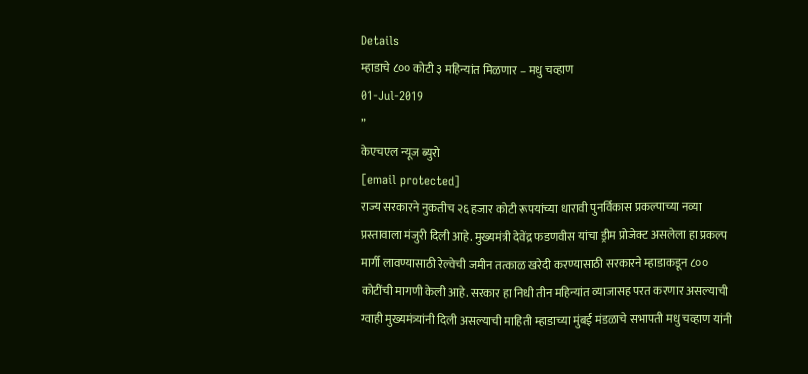Details
म्हाडाचे ८०० कोटी ३ महिन्यांत मिळणार – मधु चव्हाण
01-Jul-2019
”
केएचएल न्यूज ब्युरो
[email protected]
राज्य सरकारने नुकतीच २६ हजार कोटी रूपयांच्या धारावी पुनर्विकास प्रकल्पाच्या नव्या प्रस्तावाला मंजुरी दिली आहे. मुख्यमंत्री देवेंद्र फडणवीस यांचा ड्रीम प्रोजेक्ट असलेला हा प्रकल्प मार्गी लावण्यासाठी रेल्वेची जमीन तत्काळ खरेदी करण्यासाठी सरकारने म्हाडाकडून ८०० कोटींची मागणी केली आहे. सरकार हा निधी तीन महिन्यांत व्याजासह परत करणार असल्याची ग्वाही मुख्यमंत्र्यांनी दिली असल्याची माहिती म्हाडाच्या मुंबई मंडळाचे सभापती मधु चव्हाण यांनी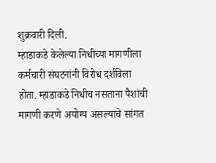शुक्रवारी दिली.
म्हाडाकडे केलेल्या निधीच्या मागणीला कर्मचारी संघटनांनी विरोध दर्शविला होता. म्हाडाकडे निधीच नसताना पैशांची मागणी करणे अयोग्य असल्याचे सांगत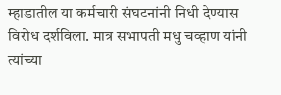म्हाडातील या कर्मचारी संघटनांनी निधी देण्यास विरोध दर्शविला. मात्र सभापती मधु चव्हाण यांनी त्यांच्या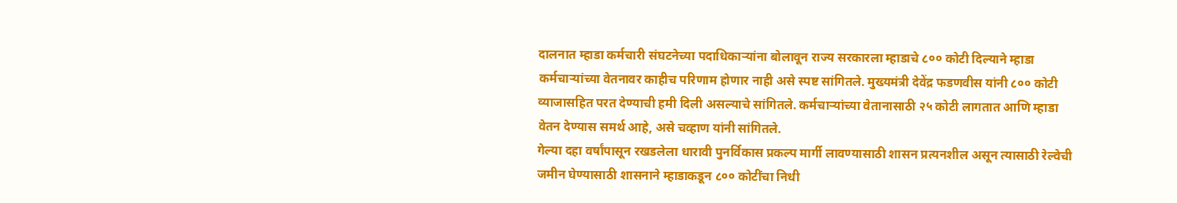दालनात म्हाडा कर्मचारी संघटनेच्या पदाधिकाऱ्यांना बोलावून राज्य सरकारला म्हाडाचे ८०० कोटी दिल्याने म्हाडा कर्मचाऱ्यांच्या वेतनावर काहीच परिणाम होणार नाही असे स्पष्ट सांगितले. मुख्यमंत्री देवेंद्र फडणवीस यांनी ८०० कोटी व्याजासहित परत देण्याची हमी दिली असल्याचे सांगितले. कर्मचाऱ्यांच्या वेतानासाठी २५ कोटी लागतात आणि म्हाडा वेतन देण्यास समर्थ आहे, असे चव्हाण यांनी सांगितले.
गेल्या दहा वर्षांपासून रखडलेला धारावी पुनर्विकास प्रकल्प मार्गी लावण्यासाठी शासन प्रत्यनशील असून त्यासाठी रेल्वेची जमीन घेण्यासाठी शासनाने म्हाडाकडून ८०० कोटींचा निधी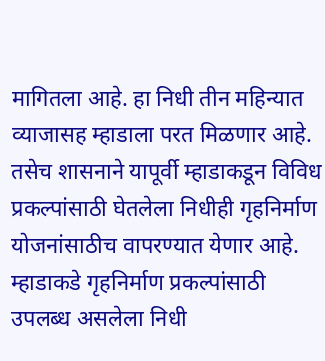मागितला आहे. हा निधी तीन महिन्यात व्याजासह म्हाडाला परत मिळणार आहे. तसेच शासनाने यापूर्वी म्हाडाकडून विविध प्रकल्पांसाठी घेतलेला निधीही गृहनिर्माण योजनांसाठीच वापरण्यात येणार आहे. म्हाडाकडे गृहनिर्माण प्रकल्पांसाठी उपलब्ध असलेला निधी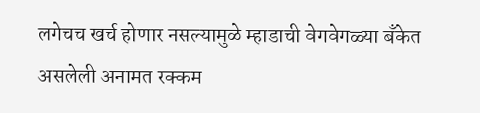लगेचच खर्च होणार नसल्यामुळे म्हाडाची वेगवेगळ्या बँकेत असलेली अनामत रक्कम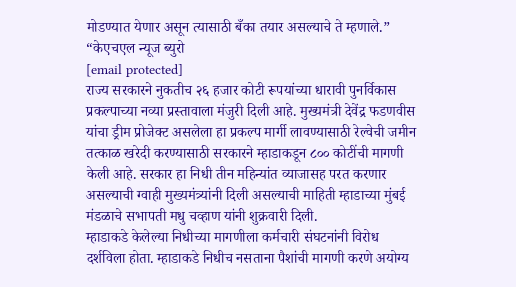मोडण्यात येणार असून त्यासाठी बँका तयार असल्याचे ते म्हणाले.”
“केएचएल न्यूज ब्युरो
[email protected]
राज्य सरकारने नुकतीच २६ हजार कोटी रूपयांच्या धारावी पुनर्विकास प्रकल्पाच्या नव्या प्रस्तावाला मंजुरी दिली आहे. मुख्यमंत्री देवेंद्र फडणवीस यांचा ड्रीम प्रोजेक्ट असलेला हा प्रकल्प मार्गी लावण्यासाठी रेल्वेची जमीन तत्काळ खरेदी करण्यासाठी सरकारने म्हाडाकडून ८०० कोटींची मागणी केली आहे. सरकार हा निधी तीन महिन्यांत व्याजासह परत करणार असल्याची ग्वाही मुख्यमंत्र्यांनी दिली असल्याची माहिती म्हाडाच्या मुंबई मंडळाचे सभापती मधु चव्हाण यांनी शुक्रवारी दिली.
म्हाडाकडे केलेल्या निधीच्या मागणीला कर्मचारी संघटनांनी विरोध दर्शविला होता. म्हाडाकडे निधीच नसताना पैशांची मागणी करणे अयोग्य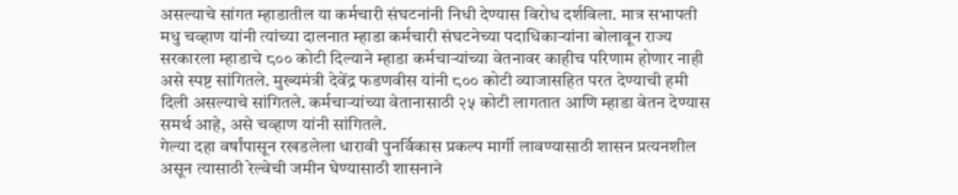असल्याचे सांगत म्हाडातील या कर्मचारी संघटनांनी निधी देण्यास विरोध दर्शविला. मात्र सभापती मधु चव्हाण यांनी त्यांच्या दालनात म्हाडा कर्मचारी संघटनेच्या पदाधिकाऱ्यांना बोलावून राज्य सरकारला म्हाडाचे ८०० कोटी दिल्याने म्हाडा कर्मचाऱ्यांच्या वेतनावर काहीच परिणाम होणार नाही असे स्पष्ट सांगितले. मुख्यमंत्री देवेंद्र फडणवीस यांनी ८०० कोटी व्याजासहित परत देण्याची हमी दिली असल्याचे सांगितले. कर्मचाऱ्यांच्या वेतानासाठी २५ कोटी लागतात आणि म्हाडा वेतन देण्यास समर्थ आहे, असे चव्हाण यांनी सांगितले.
गेल्या दहा वर्षांपासून रखडलेला धारावी पुनर्विकास प्रकल्प मार्गी लावण्यासाठी शासन प्रत्यनशील असून त्यासाठी रेल्वेची जमीन घेण्यासाठी शासनाने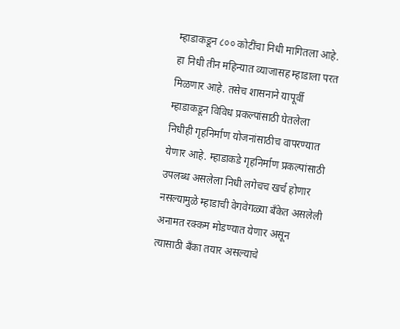म्हाडाकडून ८०० कोटींचा निधी मागितला आहे. हा निधी तीन महिन्यात व्याजासह म्हाडाला परत मिळणार आहे. तसेच शासनाने यापूर्वी म्हाडाकडून विविध प्रकल्पांसाठी घेतलेला निधीही गृहनिर्माण योजनांसाठीच वापरण्यात येणार आहे. म्हाडाकडे गृहनिर्माण प्रकल्पांसाठी उपलब्ध असलेला निधी लगेचच खर्च होणार नसल्यामुळे म्हाडाची वेगवेगळ्या बँकेत असलेली अनामत रक्कम मोडण्यात येणार असून त्यासाठी बँका तयार असल्याचे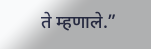ते म्हणाले.”